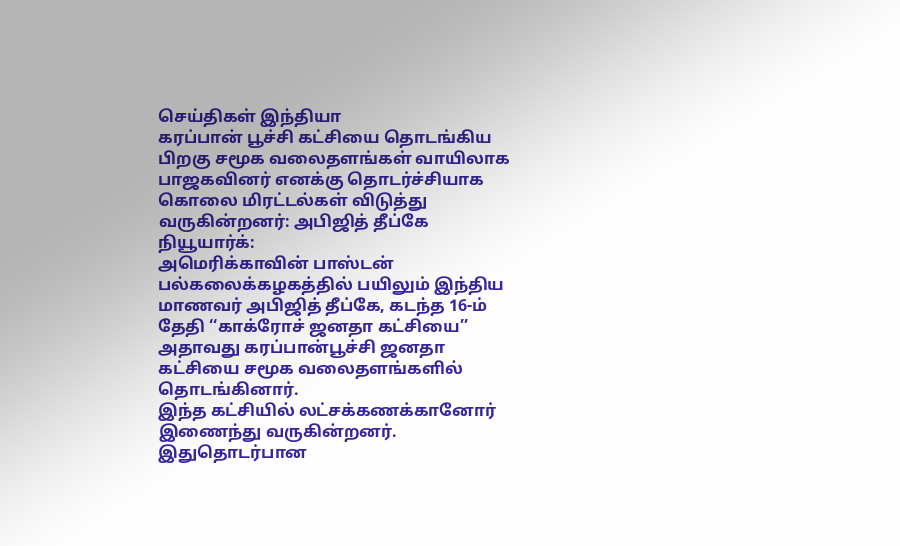செய்திகள் இந்தியா
கரப்பான் பூச்சி கட்சியை தொடங்கிய பிறகு சமூக வலைதளங்கள் வாயிலாக பாஜகவினர் எனக்கு தொடர்ச்சியாக கொலை மிரட்டல்கள் விடுத்து வருகின்றனர்: அபிஜித் தீப்கே
நியூயார்க்:
அமெரிக்காவின் பாஸ்டன் பல்கலைக்கழகத்தில் பயிலும் இந்திய மாணவர் அபிஜித் தீப்கே, கடந்த 16-ம் தேதி ‘‘காக்ரோச் ஜனதா கட்சியை’’ அதாவது கரப்பான்பூச்சி ஜனதா கட்சியை சமூக வலைதளங்களில் தொடங்கினார்.
இந்த கட்சியில் லட்சக்கணக்கானோர் இணைந்து வருகின்றனர். இதுதொடர்பான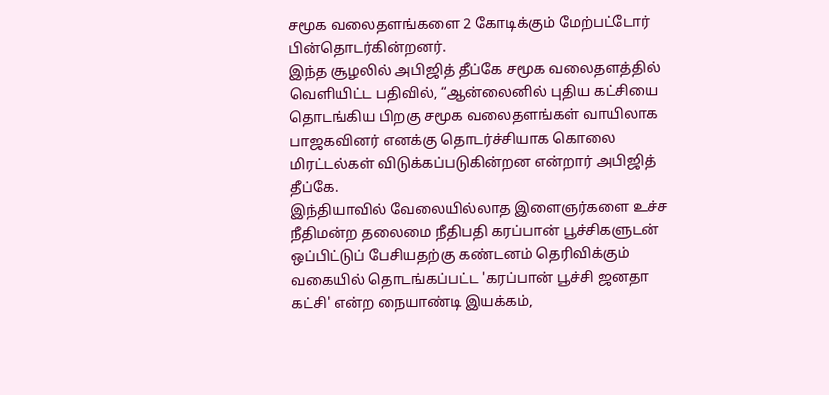சமூக வலைதளங்களை 2 கோடிக்கும் மேற்பட்டோர் பின்தொடர்கின்றனர்.
இந்த சூழலில் அபிஜித் தீப்கே சமூக வலைதளத்தில் வெளியிட்ட பதிவில், “ஆன்லைனில் புதிய கட்சியை தொடங்கிய பிறகு சமூக வலைதளங்கள் வாயிலாக பாஜகவினர் எனக்கு தொடர்ச்சியாக கொலை மிரட்டல்கள் விடுக்கப்படுகின்றன என்றார் அபிஜித் தீப்கே.
இந்தியாவில் வேலையில்லாத இளைஞர்களை உச்ச நீதிமன்ற தலைமை நீதிபதி கரப்பான் பூச்சிகளுடன் ஒப்பிட்டுப் பேசியதற்கு கண்டனம் தெரிவிக்கும் வகையில் தொடங்கப்பட்ட 'கரப்பான் பூச்சி ஜனதா கட்சி' என்ற நையாண்டி இயக்கம்,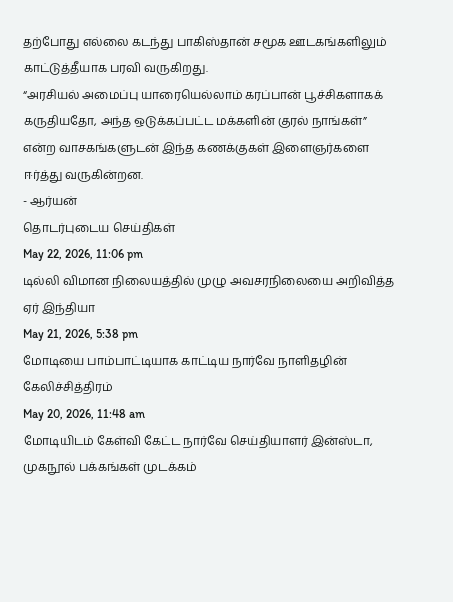தற்போது எல்லை கடந்து பாகிஸ்தான் சமூக ஊடகங்களிலும் காட்டுத்தீயாக பரவி வருகிறது.
“அரசியல் அமைப்பு யாரையெல்லாம் கரப்பான் பூச்சிகளாகக் கருதியதோ, அந்த ஒடுக்கப்பட்ட மக்களின் குரல் நாங்கள்” என்ற வாசகங்களுடன் இந்த கணக்குகள் இளைஞர்களை ஈர்த்து வருகின்றன.
- ஆர்யன்
தொடர்புடைய செய்திகள்
May 22, 2026, 11:06 pm
டில்லி விமான நிலையத்தில் முழு அவசரநிலையை அறிவித்த ஏர் இந்தியா
May 21, 2026, 5:38 pm
மோடியை பாம்பாட்டியாக காட்டிய நார்வே நாளிதழின் கேலிச்சித்திரம்
May 20, 2026, 11:48 am
மோடியிடம் கேள்வி கேட்ட நார்வே செய்தியாளர் இன்ஸ்டா, முகநூல் பக்கங்கள் முடக்கம்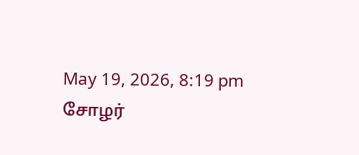May 19, 2026, 8:19 pm
சோழர்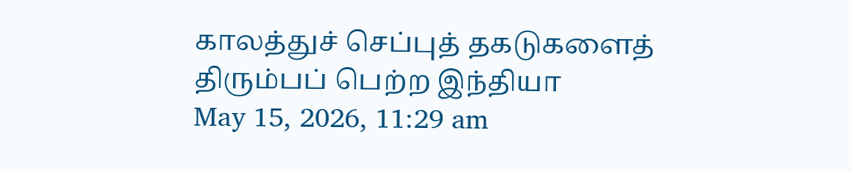காலத்துச் செப்புத் தகடுகளைத் திரும்பப் பெற்ற இந்தியா
May 15, 2026, 11:29 am